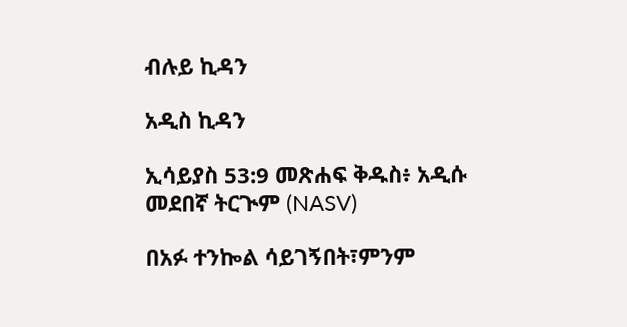ብሉይ ኪዳን

አዲስ ኪዳን

ኢሳይያስ 53:9 መጽሐፍ ቅዱስ፥ አዲሱ መደበኛ ትርጒም (NASV)

በአፉ ተንኰል ሳይገኝበት፣ምንም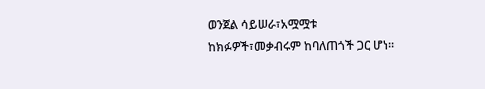ወንጀል ሳይሠራ፣አሟሟቱ ከክፉዎች፣መቃብሩም ከባለጠጎች ጋር ሆነ።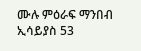ሙሉ ምዕራፍ ማንበብ ኢሳይያስ 53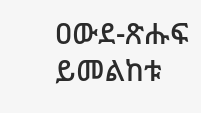ዐውደ-ጽሑፍ ይመልከቱ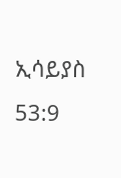ኢሳይያስ 53:9